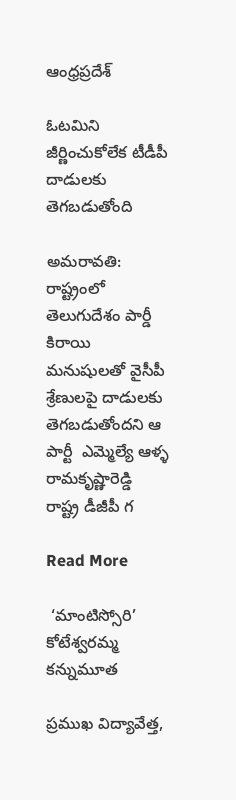ఆంధ్రప్రదేశ్

ఓటమిని జీర్ణించుకోలేక టీడీపీ దాడులకు తెగబడుతోంది

అమరావతి: రాష్ట్రంలో తెలుగుదేశం పార్డీ కిరాయి మనుషులతో వైసీపీ శ్రేణులపై దాడులకు తెగబడుతోందని ఆ పార్టీ  ఎమ్మెల్యే ఆళ్ళ రామకృష్ణారెడ్డి  రాష్ట్ర డీజీపీ గ

Read More

 ‘మాంటిస్సోరి’ కోటేశ్వరమ్మ కన్నుమూత

ప్రముఖ విద్యావేత్త,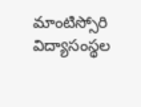మాంటిస్సోరి విద్యాసంస్థల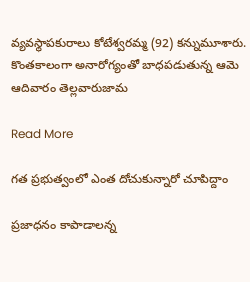వ్యవస్థాపకురాలు కోటేశ్వరమ్మ (92) కన్నుమూశారు. కొంతకాలంగా అనారోగ్యంతో బాధపడుతున్న ఆమె ఆదివారం తెల్లవారుజామ

Read More

గత ప్రభుత్వంలో ఎంత దోచుకున్నారో చూపిద్దాం

ప్రజాధనం కాపాడాలన్న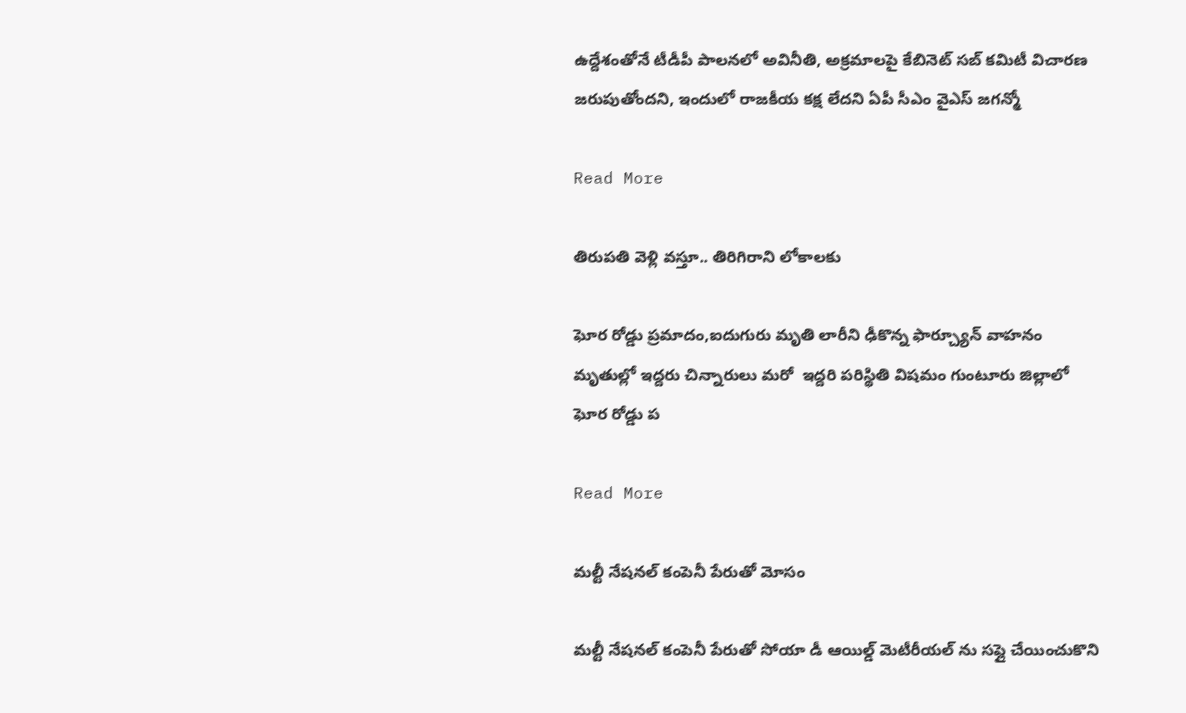ఉద్దేశంతోనే టీడీపీ పాలనలో అవినీతి, అక్రమాలపై కేబినెట్ సబ్ కమిటీ విచారణ జరుపుతోందని, ఇందులో రాజకీయ కక్ష లేదని ఏపీ సీఎం వైఎస్ జగన్మో

Read More

తిరుపతి వెళ్లి వస్తూ.. తిరిగిరాని లోకాలకు

ఘోర రోడ్డు ప్రమాదం,ఐదుగురు మృతి లారీని ఢీకొన్న ఫార్చ్యూన్ వాహనం మృతుల్లో ఇద్దరు చిన్నారులు మరో  ఇద్దరి పరిస్థితి విషమం గుంటూరు జిల్లాలో ఘోర రోడ్డు ప

Read More

మల్టీ నేషనల్ కంపెనీ పేరుతో మోసం

మల్టీ నేషనల్ కంపెనీ పేరుతో సోయా డీ ఆయిల్డ్ మెటీరీయల్ ను సప్లై చేయించుకొని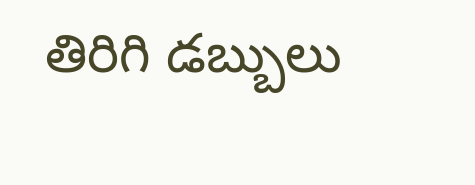తిరిగి డబ్బులు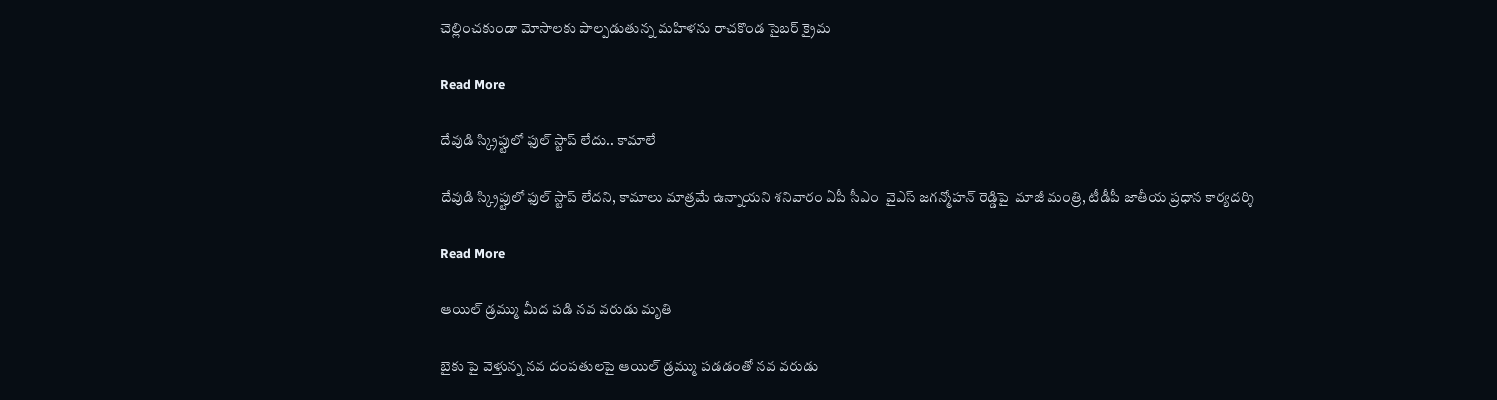చెల్లించకుండా మోసాలకు పాల్పడుతున్న మహిళను రాచకొండ సైబర్ క్రైమ

Read More

దేవుడి స్క్రిప్టులో ఫుల్ స్టాప్ లేదు.. కామాలే

దేవుడి స్క్రిప్టులో ఫుల్ స్టాప్ లేదని, కామాలు మాత్రమే ఉన్నాయని శనివారం ఏపీ సీఎం  వైఎస్ జగన్మోహన్ రెడ్డిపై  మాజీ మంత్రి, టీడీపీ జాతీయ ప్రధాన కార్యదర్శి

Read More

ఆయిల్ డ్రమ్ము మీద పడి నవ వరుడు మృతి

బైకు పై వెళ్తున్న నవ దంపతులపై ఆయిల్ డ్రమ్ము పడడంతో నవ వరుడు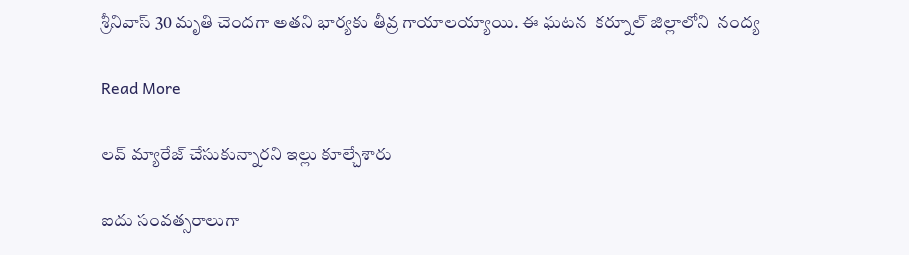శ్రీనివాస్ 30 మృతి చెందగా అతని భార్యకు తీవ్ర గాయాలయ్యాయి. ఈ ఘటన  కర్నూల్ జిల్లాలోని  నంద్య

Read More

లవ్ మ్యారేజ్ చేసుకున్నారని ఇల్లు కూల్చేశారు

ఐదు సంవత్సరాలుగా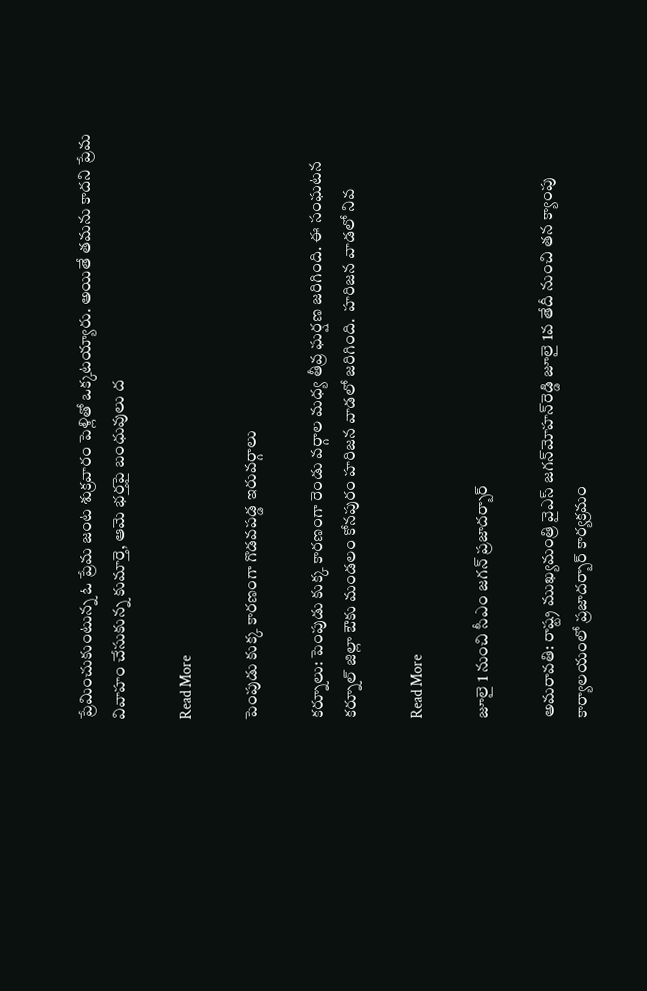ప్రేమించుకుంటున్న ఓ ప్రేమ జంట శుక్రవారం పెళ్లితో ఒక్కటయ్యారు. అయితే తమను కాదని ప్రేమ వివాహం చేసుకున్న కుమార్తె, ఆమె భర్తపై బంధువులు ద

Read More

పెంపుడు కుక్క కారణంగా గొడవపడ్డ ఇరువర్గాలు

కర్నూలు: పెంపుడు కుక్క కారణంగా రెండు వర్గాల మధ్య తీవ్ర ఘర్షణ జరిగింది. ఈ సంఘటన కర్నూల్ జిల్లా ఔకు మండలం కోనపురం హరిజన వాడలో జరిగింది.  హరిజన వాడలో నివ

Read More

జూలై 1 నుంచి సీఎం జగన్ ప్రజాదర్బార్‌

అమరావతి: రాష్ట్ర ముఖ్యమంత్రి వైఎస్‌ జగన్‌మోహన్‌రెడ్డి జూలై 1వ తేదీ నుంచి తన క్యాంపు కార్యాలయంలో ప్రజాదర్బార్‌ కార్యక్రమం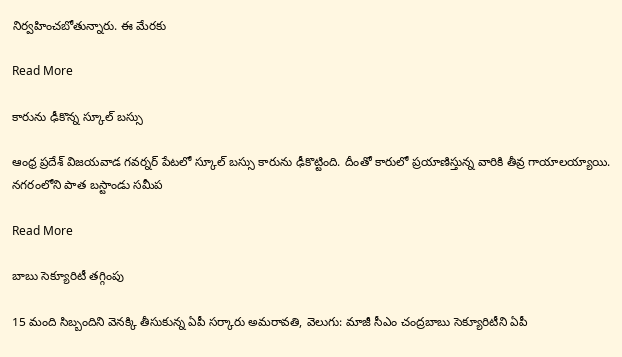నిర్వహించబోతున్నారు. ఈ మేరకు

Read More

కారును ఢీకొన్న స్కూల్ బస్సు

ఆంధ్ర ప్రదేశ్ విజయవాడ గవర్నర్ పేటలో స్కూల్ బస్సు కారును ఢీకొట్టింది. దీంతో కారులో ప్రయాణిస్తున్న వారికి తీవ్ర గాయాలయ్యాయి.  నగరంలోని పాత బస్టాండు సమీప

Read More

బాబు సెక్యూరిటీ తగ్గింపు

15 మంది సిబ్బందిని వెనక్కి తీసుకున్న ఏపీ సర్కారు అమరావతి, వెలుగు: మాజీ సీఎం చంద్రబాబు సెక్యూరిటీని ఏపీ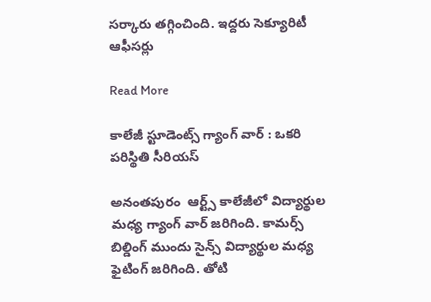సర్కారు తగ్గించింది. ఇద్దరు సెక్యూరిటీ ఆఫీసర్లు

Read More

కాలేజీ స్టూడెంట్స్ గ్యాంగ్ వార్ : ఒకరి పరిస్థితి సీరియస్

అనంతపురం  ఆర్ట్స్ కాలేజీలో విద్యార్థుల మధ్య గ్యాంగ్ వార్ జరిగింది. కామర్స్ బిల్డింగ్ ముందు సైన్స్ విద్యార్థుల మధ్య ఫైటింగ్ జరిగింది. తోటి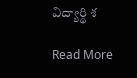విద్యార్థి శ

Read More